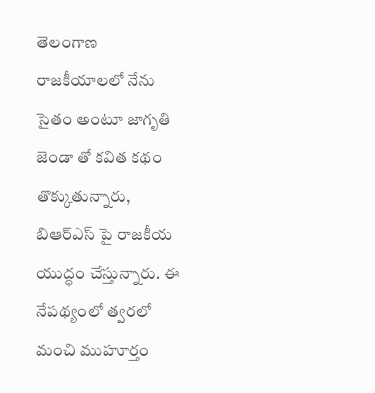తెలంగాణ రాజకీయాలలో నేను సైతం అంటూ జాగృతి జెండా తో కవిత కథం తొక్కుతున్నారు, బిఆర్ఎస్ పై రాజకీయ యుద్ధం చేస్తున్నారు. ఈ నేపథ్యంలో త్వరలో మంచి ముహూర్తం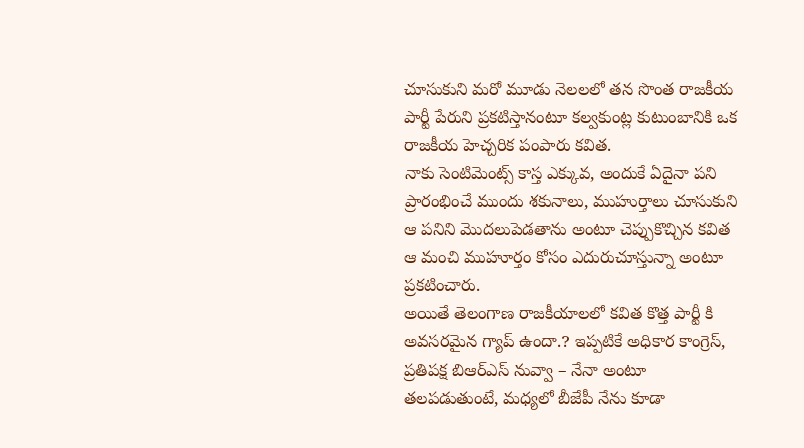చూసుకుని మరో మూడు నెలలలో తన సొంత రాజకీయ పార్టీ పేరుని ప్రకటిస్తానంటూ కల్వకుంట్ల కుటుంబానికి ఒక రాజకీయ హెచ్చరిక పంపారు కవిత.
నాకు సెంటిమెంట్స్ కాస్త ఎక్కువ, అందుకే ఏదైనా పని ప్రారంభించే ముందు శకునాలు, ముహుర్తాలు చూసుకుని ఆ పనిని మొదలుపెడతాను అంటూ చెప్పుకొచ్చిన కవిత ఆ మంచి ముహూర్తం కోసం ఎదురుచూస్తున్నా అంటూ ప్రకటించారు.
అయితే తెలంగాణ రాజకీయాలలో కవిత కొత్త పార్టీ కి అవసరమైన గ్యాప్ ఉందా.? ఇప్పటికే అధికార కాంగ్రెస్, ప్రతిపక్ష బిఆర్ఎస్ నువ్వా – నేనా అంటూ తలపడుతుంటే, మధ్యలో బీజేపీ నేను కూడా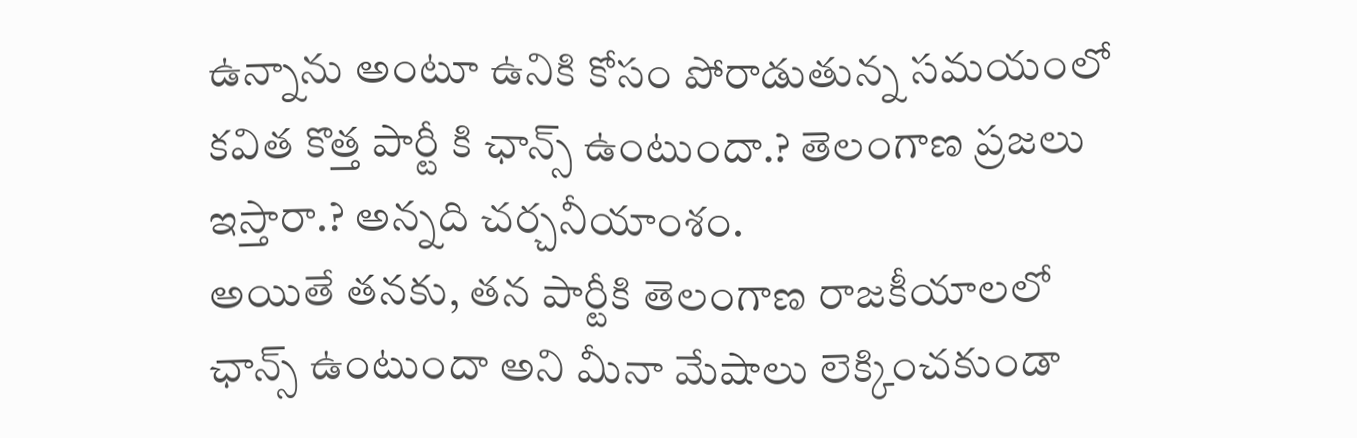ఉన్నాను అంటూ ఉనికి కోసం పోరాడుతున్న సమయంలో కవిత కొత్త పార్టీ కి ఛాన్స్ ఉంటుందా.? తెలంగాణ ప్రజలు ఇస్తారా.? అన్నది చర్చనీయాంశం.
అయితే తనకు, తన పార్టీకి తెలంగాణ రాజకీయాలలో ఛాన్స్ ఉంటుందా అని మీనా మేషాలు లెక్కించకుండా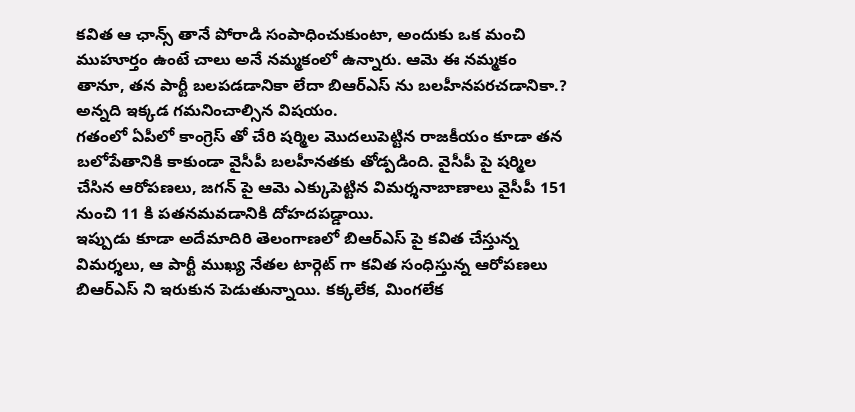కవిత ఆ ఛాన్స్ తానే పోరాడి సంపాధించుకుంటా, అందుకు ఒక మంచి ముహూర్తం ఉంటే చాలు అనే నమ్మకంలో ఉన్నారు. ఆమె ఈ నమ్మకం తానూ, తన పార్టీ బలపడడానికా లేదా బిఆర్ఎస్ ను బలహీనపరచడానికా.? అన్నది ఇక్కడ గమనించాల్సిన విషయం.
గతంలో ఏపీలో కాంగ్రెస్ తో చేరి షర్మిల మొదలుపెట్టిన రాజకీయం కూడా తన బలోపేతానికి కాకుండా వైసీపీ బలహీనతకు తోడ్పడింది. వైసీపీ పై షర్మిల చేసిన ఆరోపణలు, జగన్ పై ఆమె ఎక్కుపెట్టిన విమర్శనాబాణాలు వైసీపీ 151 నుంచి 11 కి పతనమవడానికి దోహదపడ్డాయి.
ఇప్పుడు కూడా అదేమాదిరి తెలంగాణలో బిఆర్ఎస్ పై కవిత చేస్తున్న విమర్శలు, ఆ పార్టీ ముఖ్య నేతల టార్గెట్ గా కవిత సంధిస్తున్న ఆరోపణలు బిఆర్ఎస్ ని ఇరుకున పెడుతున్నాయి. కక్కలేక, మింగలేక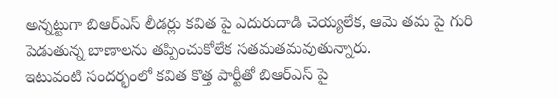అన్నట్టుగా బిఆర్ఎస్ లీడర్లు కవిత పై ఎదురుదాడి చెయ్యలేక, ఆమె తమ పై గురి పెడుతున్న బాణాలను తప్పించుకోలేక సతమతమవుతున్నారు.
ఇటువంటి సందర్భంలో కవిత కొత్త పార్టీతో బిఆర్ఎస్ పై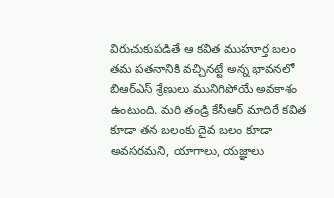విరుచుకుపడితే ఆ కవిత ముహూర్త బలం తమ పతనానికి వచ్చినట్టే అన్న భావనలో బిఆర్ఎస్ శ్రేణులు మునిగిపోయే అవకాశం ఉంటుంది. మరి తండ్రి కేసీఆర్ మాదిరే కవిత కూడా తన బలంకు దైవ బలం కూడా అవసరమని, యాగాలు, యజ్ఞాలు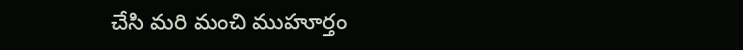చేసి మరి మంచి ముహూర్తం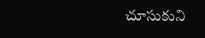చూసుకుని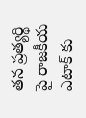తన ప్రత్యర్థి పై రాజకీయ ఎటాక్ కు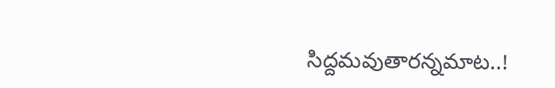సిద్దమవుతారన్నమాట..!